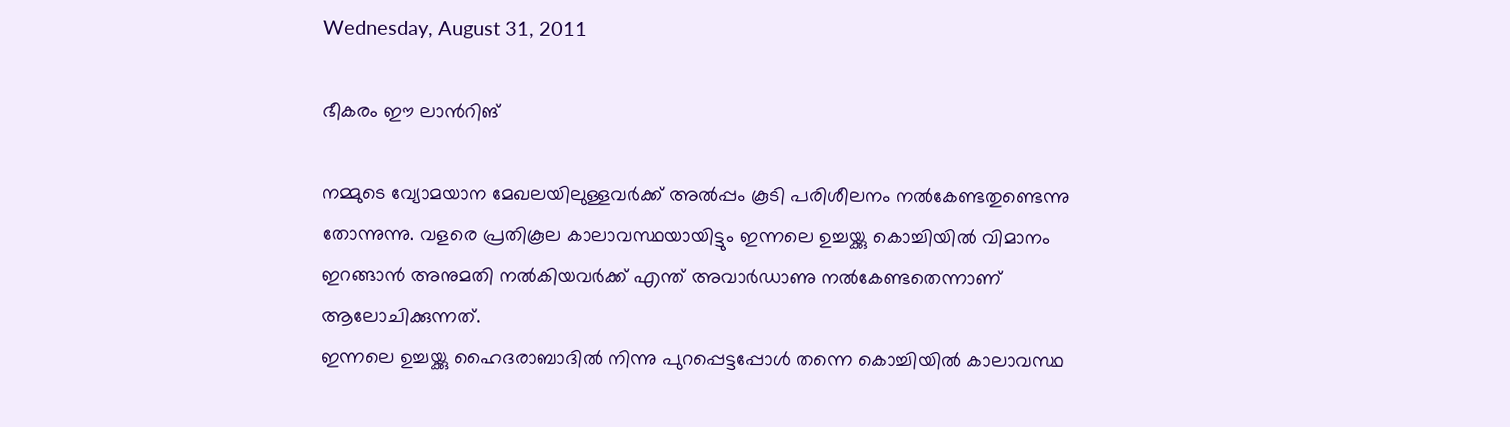Wednesday, August 31, 2011

ഭീകരം ഈ ലാന്‍റിങ്

നമ്മുടെ വ്യോമയാന മേഖലയിലുള്ളവര്‍ക്ക് അല്‍‌പ്പം കൂടി പരിശീലനം നല്‍കേണ്ടതുണ്ടെന്നു തോന്നുന്നു. വളരെ പ്രതികൂല കാലാവസ്ഥയായിട്ടും ഇന്നലെ ഉച്ചയ്ക്കു കൊച്ചിയില്‍ വിമാനം ഇറങ്ങാന്‍ അനുമതി നല്‍കിയവര്‍ക്ക് എന്ത് അവാര്‍ഡാണു നല്‍കേണ്ടതെന്നാണ് ആലോചിക്കുന്നത്.
ഇന്നലെ ഉച്ചയ്ക്കു ഹൈദരാബാദില്‍ നിന്നു പുറപ്പെട്ടപ്പോള്‍ തന്നെ കൊച്ചിയില്‍ കാലാവസ്ഥ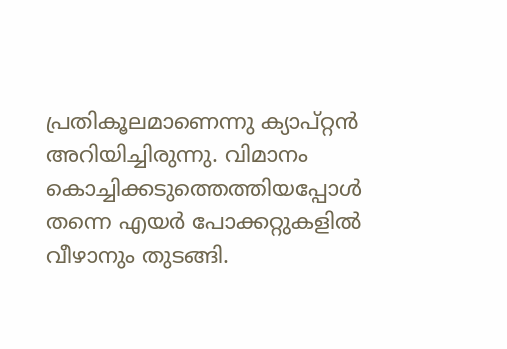പ്രതികൂലമാണെന്നു ക്യാപ്റ്റന്‍ അറിയിച്ചിരുന്നു. വിമാനം കൊച്ചിക്കടുത്തെത്തിയപ്പോള്‍ തന്നെ എയര്‍ പോക്കറ്റുകളില്‍ വീഴാനും തുടങ്ങി.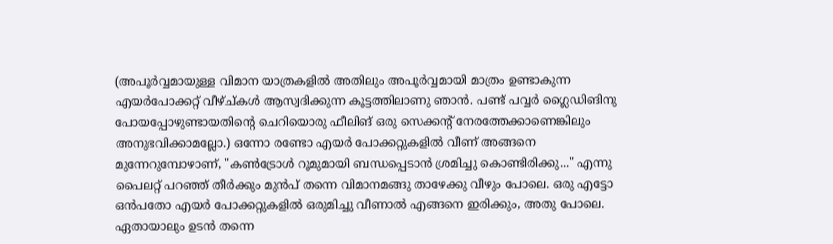(അപൂര്‍‌വ്വമായുള്ള വിമാന യാത്രകളില്‍ അതിലും അപൂര്‍‌വ്വമായി മാത്രം ഉണ്ടാകുന്ന എയര്‍പോക്കറ്റ് വീഴ്ച്കള്‍ ആസ്വദിക്കുന്ന കൂട്ടത്തിലാണു ഞാന്‍. പണ്ട് പവ്വര്‍ ഗ്ലൈഡിങിനു പോയപ്പോഴുണ്ടായതിന്‍റെ ചെറിയൊരു ഫീലിങ് ഒരു സെക്കന്‍റ് നേരത്തേക്കാണെങ്കിലും അനുഭവിക്കാമല്ലോ.) ഒന്നോ രണ്ടോ എയര്‍ പോക്കറ്റുകളില്‍ വീണ് അങ്ങനെ മുന്നേറുമ്പോഴാണ്, "കണ്‍‌ട്രോള്‍ റൂമുമായി ബന്ധപ്പെടാന്‍ ശ്രമിച്ചു കൊണ്ടിരിക്കു..." എന്നു പൈലറ്റ് പറഞ്ഞ് തീര്‍ക്കും മുന്‍പ് തന്നെ വിമാനമങ്ങു താഴേക്കു വീഴും പോലെ. ഒരു എട്ടോ ഒന്‍പതോ എയര്‍ പോക്കറ്റുകളില്‍ ഒരുമിച്ചു വീണാല്‍ എങ്ങനെ ഇരിക്കും, അതു പോലെ. ഏതായാലും ഉടന്‍ തന്നെ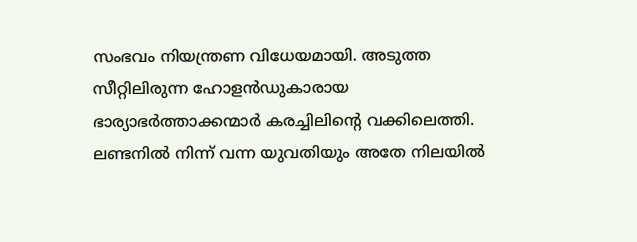സംഭവം നിയന്ത്രണ വിധേയമായി. അടുത്ത സീറ്റിലിരുന്ന ഹോളന്‍ഡുകാരായ ഭാര്യാഭര്‍ത്താക്കന്മാര്‍ കരച്ചിലിന്‍റെ വക്കിലെത്തി. ലണ്ടനില്‍ നിന്ന് വന്ന യുവതിയും അതേ നിലയില്‍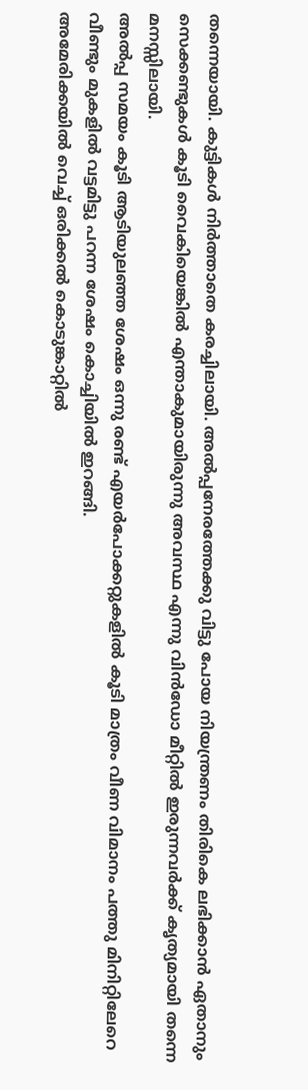തന്നെയായി. കുട്ടികള്‍ നിര്‍ത്താതെ കരച്ചിലായി. അല്‍‌പ്പനേരത്തേക്കു വിട്ടു പോയ നിയന്ത്രണം തിരികെ ലഭിക്കാന്‍ ഏതാനും സെക്കണ്ടുകള്‍ കൂടി വൈകിയെങ്കില്‍ എന്താകുമായിരുന്നു അവസ്ഥ എന്നു വിന്‍ഡോ മീറ്റില്‍ ഇരുന്നവര്‍ക്ക് കൃത്യമായി തന്നെ മനസ്സിലായി.
അല്‍‌പ്പ സമയം കൂടി ആടിയുലഞ്ഞ ശേഷം ഒന്നു രണ്ട് എയര്‍പോക്കറ്റുകളില്‍ കൂടി മാത്രം വീണ വിമാനം പത്തു മിനിറ്റിലേറെ വീണ്ടും മുകളില്‍ വട്ടമിട്ടു പറന്ന ശേഷം കൊച്ചിയില്‍ ഇറങ്ങി.
അമേരിക്കയില്‍ വെച്ച് ഒരിക്കല്‍ കൊടുങ്കാറ്റില്‍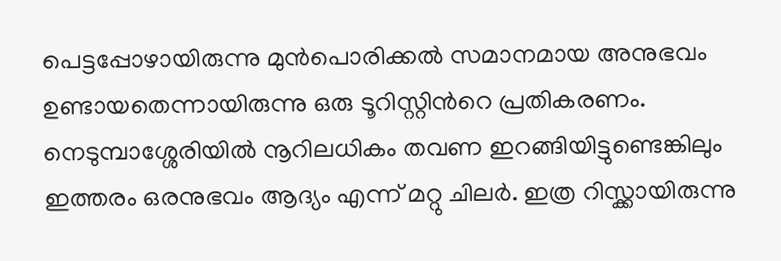പെട്ടപ്പോഴായിരുന്നു മുന്‍പൊരിക്കല്‍ സമാനമായ അനുഭവം ഉണ്ടായതെന്നായിരുന്നു ഒരു ടൂറിസ്റ്റിന്‍റെ പ്രതികരണം. നെടുമ്പാശ്ശേരിയില്‍ നൂറിലധികം തവണ ഇറങ്ങിയിട്ടുണ്ടെങ്കിലും ഇത്തരം ഒരനുഭവം ആദ്യം എന്ന് മറ്റു ചിലര്‍. ഇത്ര റിസ്ക്കായിരുന്നു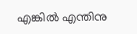എങ്കില്‍ എന്തിനു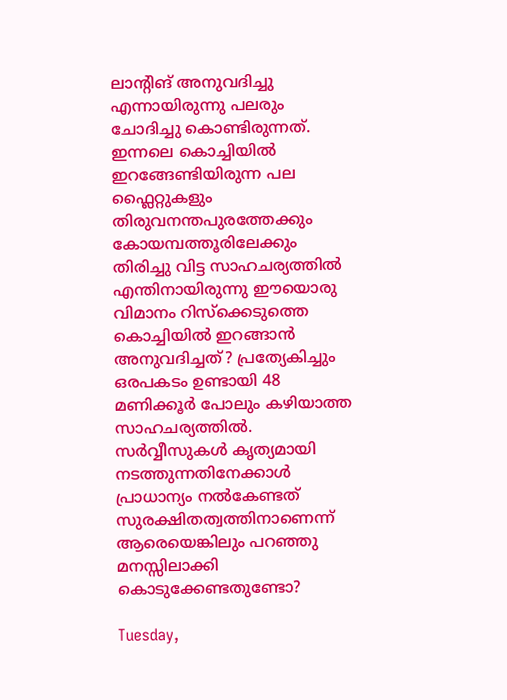ലാന്‍റിങ് അനുവദിച്ചു എന്നായിരുന്നു പലരും ചോദിച്ചു കൊണ്ടിരുന്നത്. ഇന്നലെ കൊച്ചിയില്‍ ഇറങ്ങേണ്ടിയിരുന്ന പല ഫ്ലൈറ്റുകളും തിരുവനന്തപുരത്തേക്കും കോയമ്പത്തൂരിലേക്കും തിരിച്ചു വിട്ട സാഹചര്യത്തില്‍ എന്തിനായിരുന്നു ഈയൊരു വിമാനം റിസ്ക്കെടുത്തെ കൊച്ചിയില്‍ ഇറങ്ങാന്‍ അനുവദിച്ചത്? പ്രത്യേകിച്ചും ഒരപകടം ഉണ്ടായി 48 മണിക്കൂര്‍ പോലും കഴിയാത്ത സാഹചര്യത്തില്‍.
സര്‍‌വ്വീസുകള്‍ കൃത്യമായി നടത്തുന്നതിനേക്കാള്‍ പ്രാധാന്യം നല്‍കേണ്ടത് സുരക്ഷിതത്വത്തിനാണെന്ന് ആരെയെങ്കിലും പറഞ്ഞു മനസ്സിലാക്കി കൊടുക്കേണ്ടതുണ്ടോ?

Tuesday,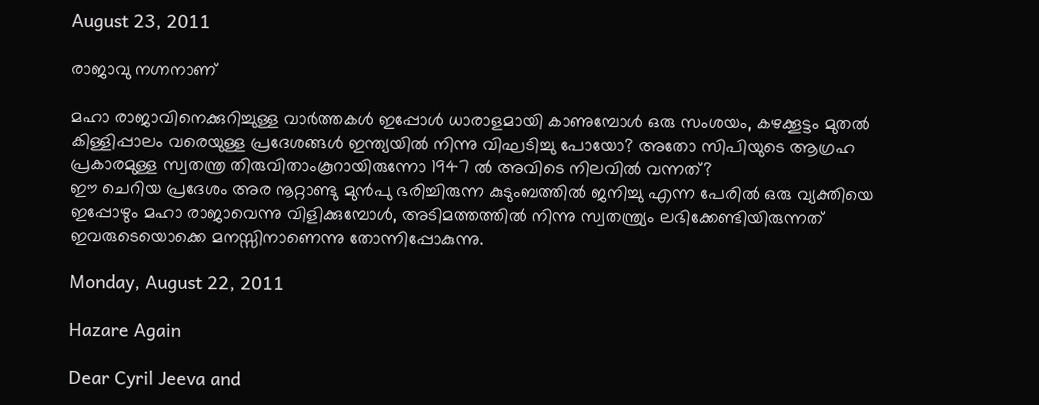August 23, 2011

രാജാവു നഗ്നനാണ്

മഹാ രാജാവിനെക്കുറിച്ചുള്ള വാര്‍ത്തകള്‍ ഇപ്പോള്‍ ധാരാളമായി കാണുമ്പോള്‍ ഒരു സംശയം, കഴക്കൂട്ടം മുതല്‍ കിള്ളിപ്പാലം വരെയുള്ള പ്രദേശങ്ങള്‍ ഇന്ത്യയില്‍ നിന്നു വിഘടിച്ചു പോയോ? അതോ സിപിയുടെ ആഗ്രഹ പ്രകാരമുള്ള സ്വതന്ത്ര തിരുവിതാംകൂറായിരുന്നോ 1947 ല്‍ അവിടെ നിലവില്‍‌ വന്നത്?
ഈ ചെറിയ പ്രദേശം അര നൂറ്റാണ്ടു മുന്‍പു ഭരിച്ചിരുന്ന കുടുംബത്തില്‍ ജനിച്ചു എന്ന പേരില്‍ ഒരു വ്യക്തിയെ ഇപ്പോഴും മഹാ രാജാവെന്നു വിളിക്കുമ്പോള്‍, അടിമത്തത്തില്‍ നിന്നു സ്വതന്ത്ര്യം ലഭിക്കേണ്ടിയിരുന്നത് ഇവരുടെയൊക്കെ മനസ്സിനാണെന്നു തോന്നിപ്പോകുന്നു.

Monday, August 22, 2011

Hazare Again

Dear Cyril Jeeva and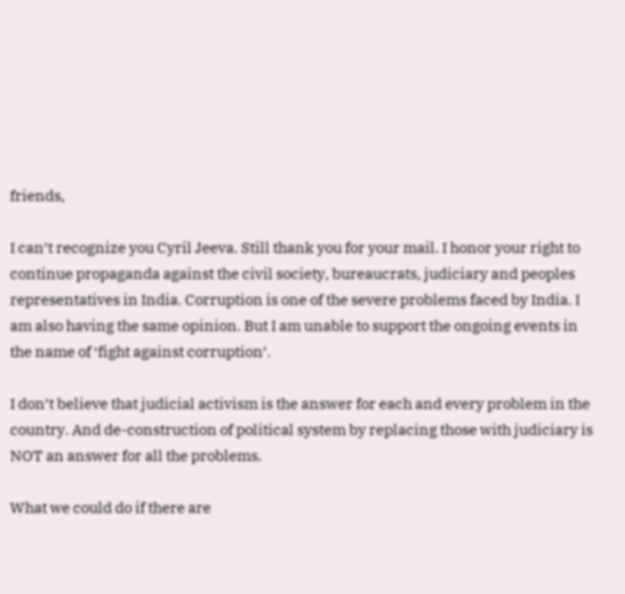friends,

I can’t recognize you Cyril Jeeva. Still thank you for your mail. I honor your right to continue propaganda against the civil society, bureaucrats, judiciary and peoples representatives in India. Corruption is one of the severe problems faced by India. I am also having the same opinion. But I am unable to support the ongoing events in the name of ‘fight against corruption’.

I don’t believe that judicial activism is the answer for each and every problem in the country. And de-construction of political system by replacing those with judiciary is NOT an answer for all the problems.

What we could do if there are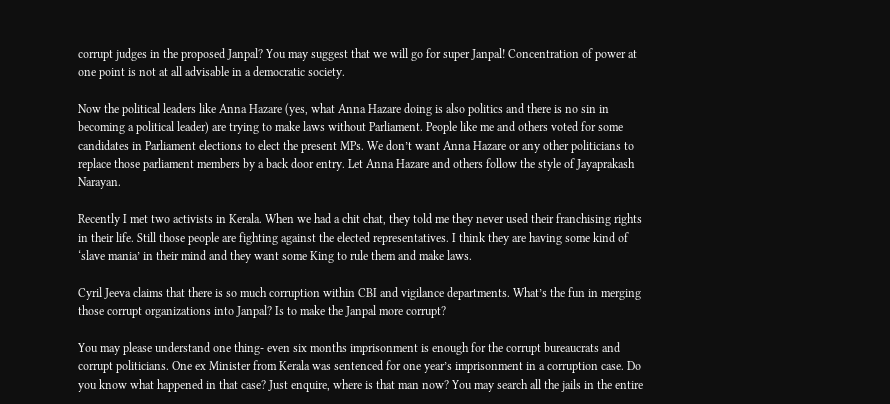corrupt judges in the proposed Janpal? You may suggest that we will go for super Janpal! Concentration of power at one point is not at all advisable in a democratic society.

Now the political leaders like Anna Hazare (yes, what Anna Hazare doing is also politics and there is no sin in becoming a political leader) are trying to make laws without Parliament. People like me and others voted for some candidates in Parliament elections to elect the present MPs. We don’t want Anna Hazare or any other politicians to replace those parliament members by a back door entry. Let Anna Hazare and others follow the style of Jayaprakash Narayan.

Recently I met two activists in Kerala. When we had a chit chat, they told me they never used their franchising rights in their life. Still those people are fighting against the elected representatives. I think they are having some kind of ‘slave mania’ in their mind and they want some King to rule them and make laws.

Cyril Jeeva claims that there is so much corruption within CBI and vigilance departments. What’s the fun in merging those corrupt organizations into Janpal? Is to make the Janpal more corrupt?

You may please understand one thing- even six months imprisonment is enough for the corrupt bureaucrats and corrupt politicians. One ex Minister from Kerala was sentenced for one year’s imprisonment in a corruption case. Do you know what happened in that case? Just enquire, where is that man now? You may search all the jails in the entire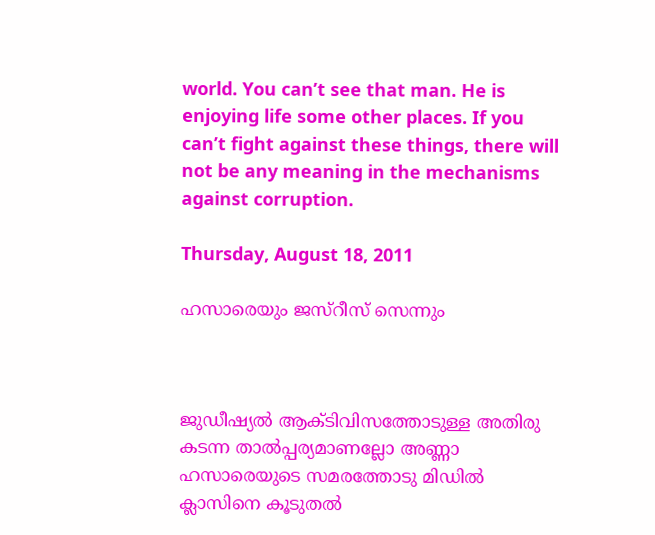world. You can’t see that man. He is enjoying life some other places. If you can’t fight against these things, there will not be any meaning in the mechanisms against corruption.

Thursday, August 18, 2011

ഹസാരെയും ജസ്റീസ് സെന്നും



ജുഡീഷ്യല്‍ ആക്ടിവിസത്തോടുള്ള അതിരു കടന്ന താല്‍‌പ്പര്യമാണല്ലോ അണ്ണാ ഹസാരെയുടെ സമരത്തോടു മിഡില്‍‌ ക്ലാസിനെ കൂടുതല്‍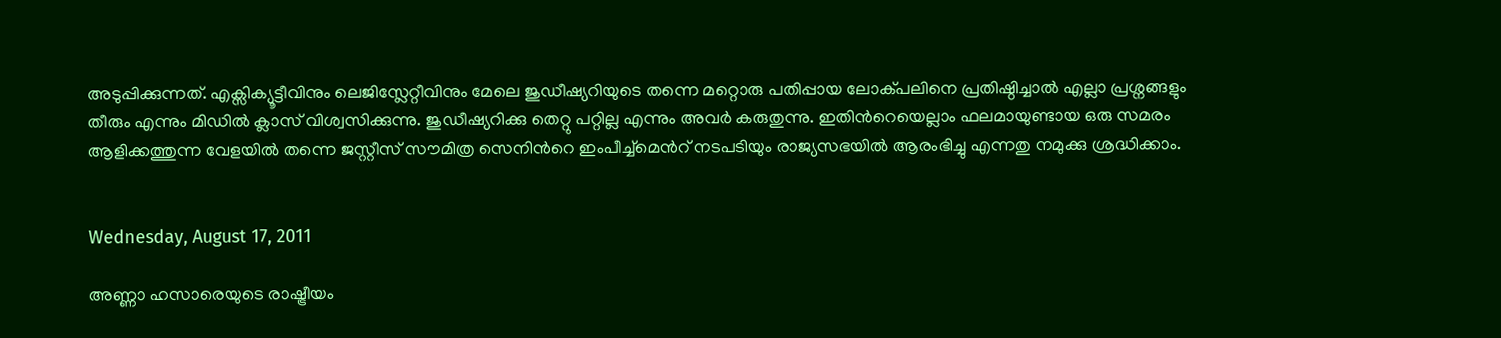അടുപ്പിക്കുന്നത്. എക്സിക്യൂട്ടീവിനും ലെജിസ്ലേറ്റീവിനും മേലെ ജുഡീഷ്യറിയുടെ തന്നെ മറ്റൊരു പതിപ്പായ ലോക്പലിനെ പ്രതിഷ്ഠിച്ചാല്‍ എല്ലാ പ്രശ്നങ്ങളും തീരും എന്നും മിഡില്‍ ക്ലാസ് വിശ്വസിക്കുന്നു. ജുഡീഷ്യറിക്കു തെറ്റു പറ്റില്ല എന്നും അവര്‍ കരുതുന്നു. ഇതിന്‍റെയെല്ലാം ഫലമായുണ്ടായ ഒരു സമരം ആളിക്കത്തുന്ന വേളയില്‍ തന്നെ ജസ്റ്റീസ് സൗമിത്ര സെനിന്‍റെ ഇംപീച്ച്‌മെന്‍റ് നടപടിയും രാജ്യസഭയില്‍ ആരംഭിച്ചു എന്നതു നമുക്കു ശ്രദ്ധിക്കാം.


Wednesday, August 17, 2011

അണ്ണാ ഹസാരെയുടെ രാഷ്ട്രീയം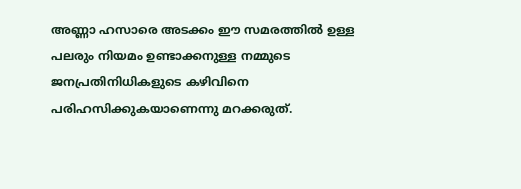അണ്ണാ ഹസാരെ അടക്കം ഈ സമരത്തില്‍ ഉള്ള പലരും നിയമം ഉണ്ടാക്കനുള്ള നമ്മുടെ ജനപ്രതിനിധികളുടെ കഴിവിനെ പരിഹസിക്കുകയാണെന്നു മറക്കരുത്.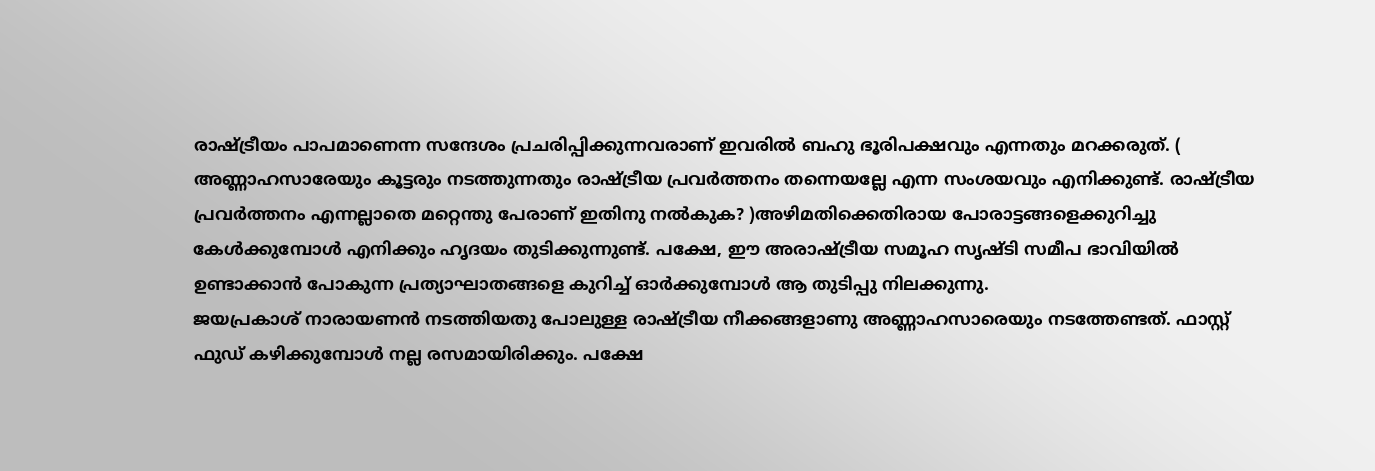രാഷ്ട്രീയം പാപമാണെന്ന സന്ദേശം പ്രചരിപ്പിക്കുന്നവരാണ് ഇവരില്‍ ബഹു ഭൂരിപക്ഷവും എന്നതും മറക്കരുത്. ( അണ്ണാഹസാരേയും കൂട്ടരും നടത്തുന്നതും രാഷ്ട്രീയ പ്രവര്‍ത്തനം തന്നെയല്ലേ എന്ന സംശയവും എനിക്കുണ്ട്. രാഷ്ട്രീയ പ്രവര്‍ത്തനം എന്നല്ലാതെ മറ്റെന്തു പേരാണ് ഇതിനു നല്‍കുക? )അഴിമതിക്കെതിരായ പോരാട്ടങ്ങളെക്കുറിച്ചു കേള്‍ക്കുമ്പോള്‍ എനിക്കും ഹൃദയം തുടിക്കുന്നുണ്ട്. പക്ഷേ, ഈ അരാഷ്ട്രീയ സമൂഹ സൃഷ്ടി സമീപ ഭാവിയില്‍ ഉണ്ടാക്കാന്‍ പോകുന്ന പ്രത്യാഘാതങ്ങളെ കുറിച്ച് ഓര്‍ക്കുമ്പോള്‍ ആ തുടിപ്പു നിലക്കുന്നു.
ജയപ്രകാശ് നാരായണന്‍ നടത്തിയതു പോലുള്ള രാഷ്ട്രീയ നീക്കങ്ങളാണു അണ്ണാഹസാരെയും നടത്തേണ്ടത്. ഫാസ്റ്റ് ഫുഡ് കഴിക്കുമ്പോള്‍ നല്ല രസമായിരിക്കും. പക്ഷേ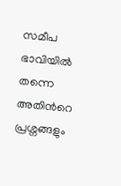സമീപ ഭാവിയില്‍ തന്നെ അതിന്‍റെ പ്രശ്നങ്ങളും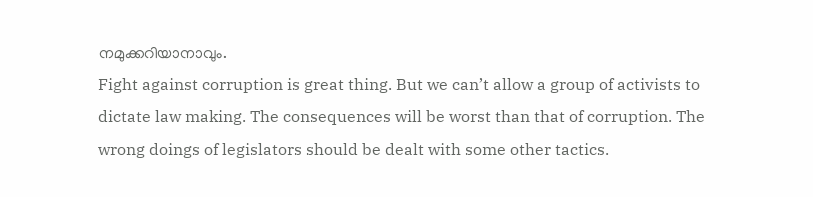നമുക്കറിയാനാവും.
Fight against corruption is great thing. But we can’t allow a group of activists to dictate law making. The consequences will be worst than that of corruption. The wrong doings of legislators should be dealt with some other tactics.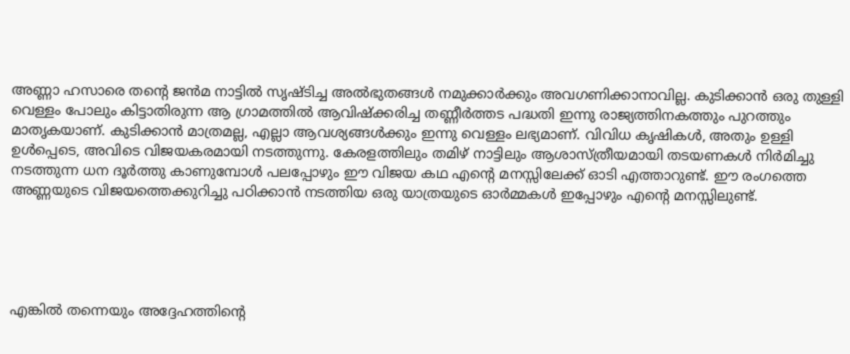അണ്ണാ ഹസാരെ തന്‍റെ ജന്‍‌മ നാട്ടില്‍ സൃഷ്ടിച്ച അല്‍‌ഭുതങ്ങള്‍ നമുക്കാര്‍ക്കും അവഗണിക്കാനാവില്ല. കുടിക്കാന്‍ ഒരു തുള്ളി വെള്ളം പോലും കിട്ടാതിരുന്ന ആ ഗ്രാമത്തില്‍ ആവിഷ്ക്കരിച്ച തണ്ണീര്‍ത്തട പദ്ധതി ഇന്നു രാജ്യത്തിനകത്തും പുറത്തും മാതൃകയാണ്. കുടിക്കാന്‍ മാത്രമല്ല, എല്ലാ ആവശ്യങ്ങള്‍ക്കും ഇന്നു വെള്ളം ലഭ്യമാണ്. വിവിധ കൃഷികള്‍, അതും ഉള്ളി ഉള്‍പ്പെടെ, അവിടെ വിജയകരമായി നടത്തുന്നു. കേരളത്തിലും തമിഴ് നാട്ടിലും ആശാസ്ത്രീയമായി തടയണകള്‍ നിര്‍മിച്ചു നടത്തുന്ന ധന ദൂര്‍ത്തു കാണുമ്പോള്‍ പലപ്പോഴും ഈ വിജയ കഥ എന്‍റെ മനസ്സിലേക്ക് ഓടി എത്താറുണ്ട്. ഈ രംഗത്തെ അണ്ണയുടെ വിജയത്തെക്കുറിച്ചു പഠിക്കാന്‍ നടത്തിയ ഒരു യാത്രയുടെ ഓര്‍മ്മകള്‍ ഇപ്പോഴും എന്‍റെ മനസ്സിലുണ്ട്.





എങ്കില്‍ തന്നെയും അദ്ദേഹത്തിന്‍റെ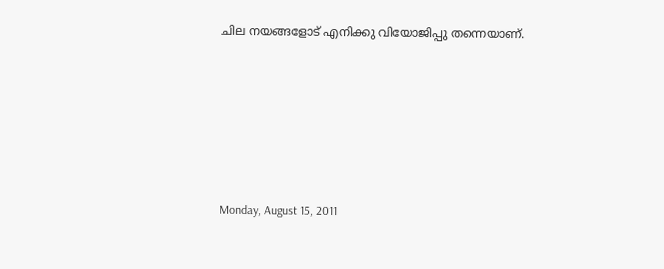ചില നയങ്ങളോട് എനിക്കു വിയോജിപ്പു തന്നെയാണ്.






Monday, August 15, 2011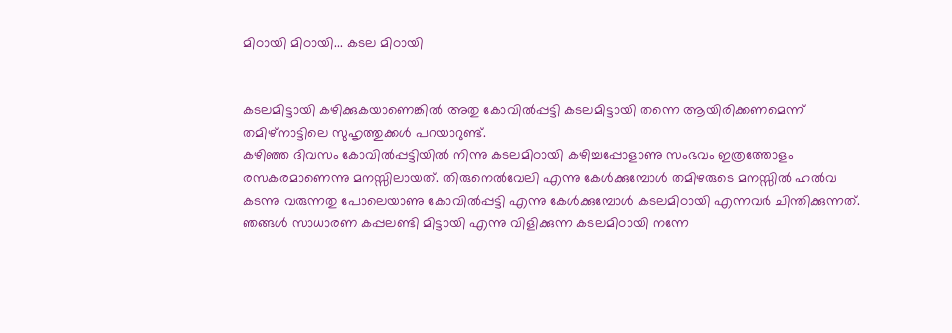മിഠായി മിഠായി... കടല മിഠായി


കടലമിട്ടായി കഴിക്കുകയാണെങ്കില്‍ അതു കോവില്‍‌പ്പട്ടി കടലമിട്ടായി തന്നെ ആയിരിക്കണമെന്ന് തമിഴ്നാട്ടിലെ സുഹൃത്തുക്കള്‍ പറയാറുണ്ട്.
കഴിഞ്ഞ ദിവസം കോവില്‍‌പ്പട്ടിയില്‍ നിന്നു കടലമിഠായി കഴിച്ചപ്പോളാണു സംഭവം ഇത്രത്തോളം രസകരമാണെന്നു മനസ്സിലായത്. തിരുനെല്‍‌വേലി എന്നു കേള്‍ക്കുമ്പോള്‍ തമിഴരുടെ മനസ്സില്‍ ഹല്‍‌വ കടന്നു വരുന്നതു പോലെയാണു കോവില്‍‌പ്പട്ടി എന്നു കേള്‍ക്കുമ്പോള്‍ കടലമിഠായി എന്നവര്‍ ചിന്തിക്കുന്നത്.
ഞങ്ങള്‍ സാധാരണ കപ്പലണ്ടി മിട്ടായി എന്നു വിളിക്കുന്ന കടലമിഠായി നന്നേ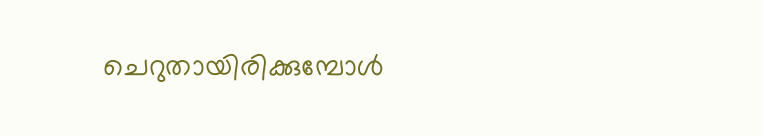ചെറുതായിരിക്കുമ്പോള്‍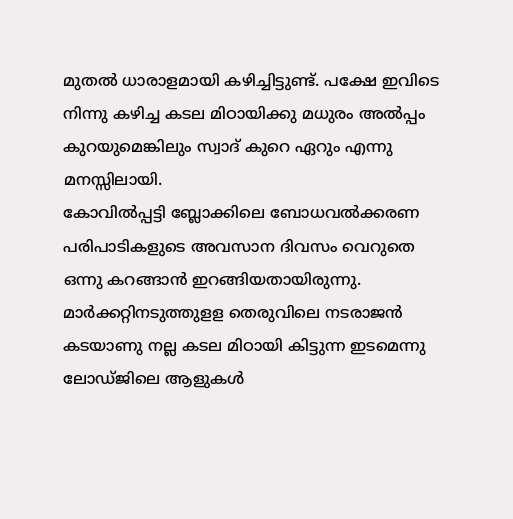മുതല്‍ ധാരാളമായി കഴിച്ചിട്ടുണ്ട്. പക്ഷേ ഇവിടെ നിന്നു കഴിച്ച കടല മിഠായിക്കു മധുരം അല്‍‌പ്പം കുറയുമെങ്കിലും സ്വാദ് കുറെ ഏറും എന്നു മനസ്സിലായി.
കോവില്‍‌പ്പട്ടി ബ്ലോക്കിലെ ബോധവല്‍ക്കരണ പരിപാടികളുടെ അവസാന ദിവസം വെറുതെ ഒന്നു കറങ്ങാന്‍ ഇറങ്ങിയതായിരുന്നു. മാര്‍ക്കറ്റിനടുത്തുളള തെരുവിലെ നടരാജന്‍ കടയാണു നല്ല കടല മിഠായി കിട്ടുന്ന ഇടമെന്നു ലോഡ്ജിലെ ആളുകള്‍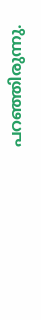പറഞ്ഞിരുന്നു.